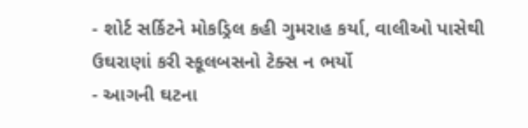- શોર્ટ સર્કિટને મોકડ્રિલ કહી ગુમરાહ કર્યા, વાલીઓ પાસેથી ઉઘરાણાં કરી સ્કૂલબસનો ટેક્સ ન ભર્યો
- આગની ઘટના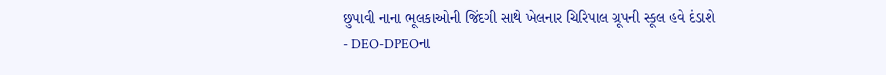છુપાવી નાના ભૂલકાઓની જિંદગી સાથે ખેલનાર ચિરિપાલ ગ્રૂપની સ્કૂલ હવે દંડાશે
- DEO-DPEOના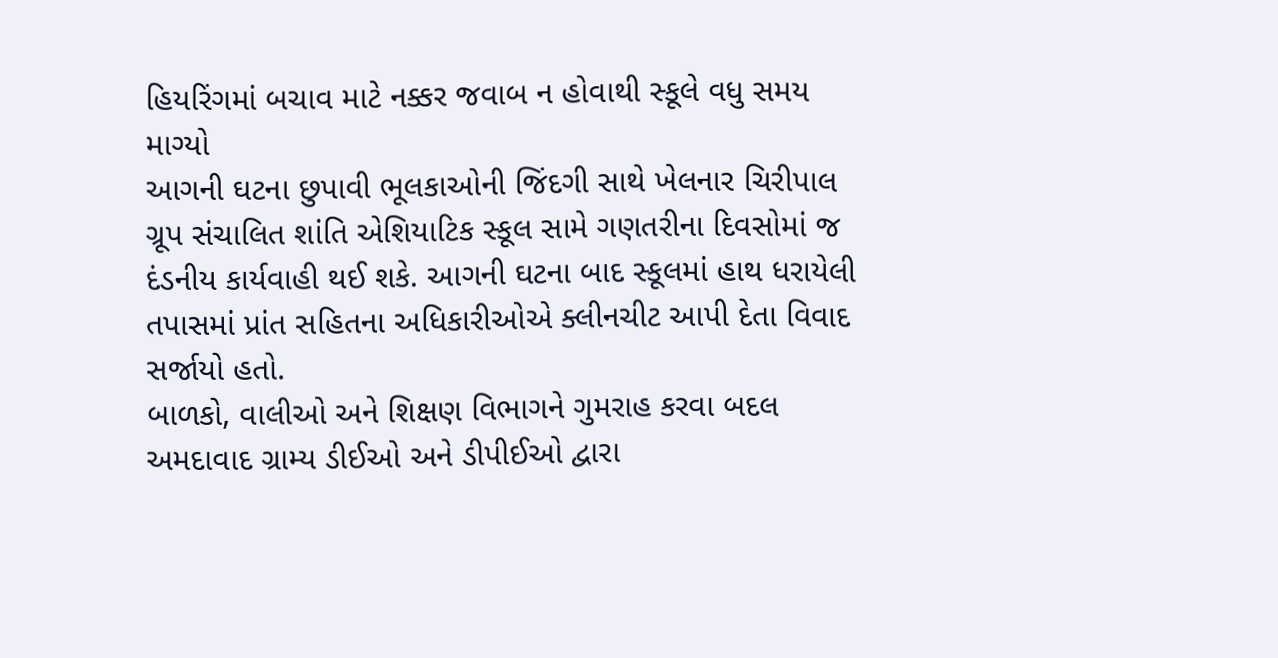હિયરિંગમાં બચાવ માટે નક્કર જવાબ ન હોવાથી સ્કૂલે વધુ સમય માગ્યો
આગની ઘટના છુપાવી ભૂલકાઓની જિંદગી સાથે ખેલનાર ચિરીપાલ ગ્રૂપ સંચાલિત શાંતિ એશિયાટિક સ્કૂલ સામે ગણતરીના દિવસોમાં જ દંડનીય કાર્યવાહી થઈ શકે. આગની ઘટના બાદ સ્કૂલમાં હાથ ધરાયેલી તપાસમાં પ્રાંત સહિતના અધિકારીઓએ ક્લીનચીટ આપી દેતા વિવાદ સર્જાયો હતો.
બાળકો, વાલીઓ અને શિક્ષણ વિભાગને ગુમરાહ કરવા બદલ અમદાવાદ ગ્રામ્ય ડીઈઓ અને ડીપીઈઓ દ્વારા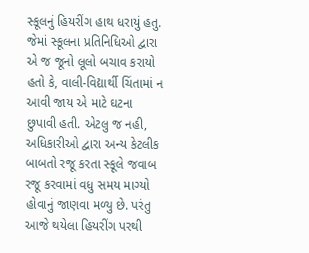સ્કૂલનું હિયરીંગ હાથ ધરાયું હતુ. જેમાં સ્કૂલના પ્રતિનિધિઓ દ્વારા એ જ જૂનો લૂલો બચાવ કરાયો હતો કે, વાલી-વિદ્યાર્થી ચિંતામાં ન આવી જાય એ માટે ઘટના છુપાવી હતી. એટલુ જ નહી, અધિકારીઓ દ્વારા અન્ય કેટલીક બાબતો રજૂ કરતા સ્કૂલે જવાબ રજૂ કરવામાં વધુ સમય માગ્યો હોવાનું જાણવા મળ્યુ છે. પરંતુ આજે થયેલા હિયરીંગ પરથી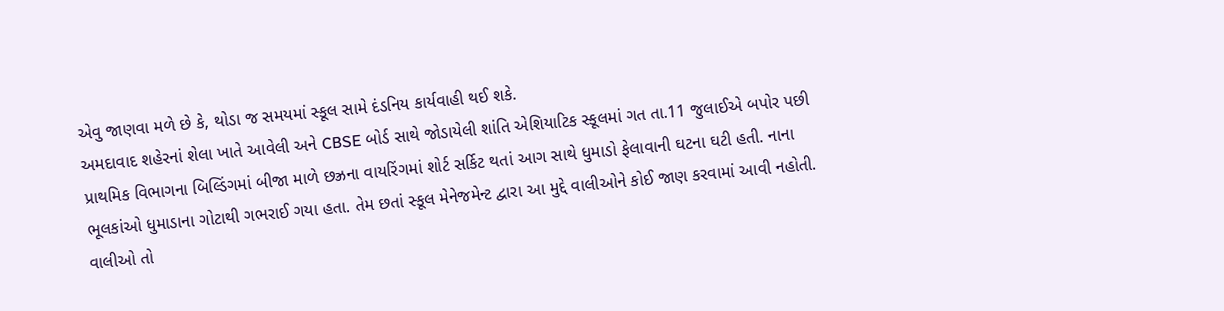એવુ જાણવા મળે છે કે, થોડા જ સમયમાં સ્કૂલ સામે દંડનિય કાર્યવાહી થઈ શકે.
અમદાવાદ શહેરનાં શેલા ખાતે આવેલી અને CBSE બોર્ડ સાથે જોડાયેલી શાંતિ એશિયાટિક સ્કૂલમાં ગત તા.11 જુલાઈએ બપોર પછી પ્રાથમિક વિભાગના બિલ્ડિંગમાં બીજા માળે છઝ્રના વાયરિંગમાં શોર્ટ સર્કિટ થતાં આગ સાથે ધુમાડો ફેલાવાની ઘટના ઘટી હતી. નાના ભૂલકાંઓ ધુમાડાના ગોટાથી ગભરાઈ ગયા હતા. તેમ છતાં સ્કૂલ મેનેજમેન્ટ દ્વારા આ મુદ્દે વાલીઓને કોઈ જાણ કરવામાં આવી નહોતી. વાલીઓ તો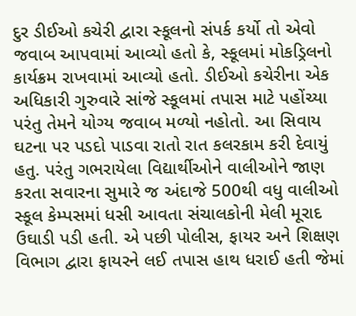દુર ડીઈઓ કચેરી દ્વારા સ્કૂલનો સંપર્ક કર્યો તો એવો જવાબ આપવામાં આવ્યો હતો કે, સ્કૂલમાં મોકડ્રિલનો કાર્યક્રમ રાખવામાં આવ્યો હતો. ડીઈઓ કચેરીના એક અધિકારી ગુરુવારે સાંજે સ્કૂલમાં તપાસ માટે પહોંચ્યા પરંતુ તેમને યોગ્ય જવાબ મળ્યો નહોતો. આ સિવાય ઘટના પર પડદો પાડવા રાતો રાત કલરકામ કરી દેવાયું હતુ. પરંતુ ગભરાયેલા વિદ્યાર્થીઓને વાલીઓને જાણ કરતા સવારના સુમારે જ અંદાજે 500થી વધુ વાલીઓ સ્કૂલ કેમ્પસમાં ધસી આવતા સંચાલકોની મેલી મૂરાદ ઉઘાડી પડી હતી. એ પછી પોલીસ, ફાયર અને શિક્ષણ વિભાગ દ્વારા ફાયરને લઈ તપાસ હાથ ધરાઈ હતી જેમાં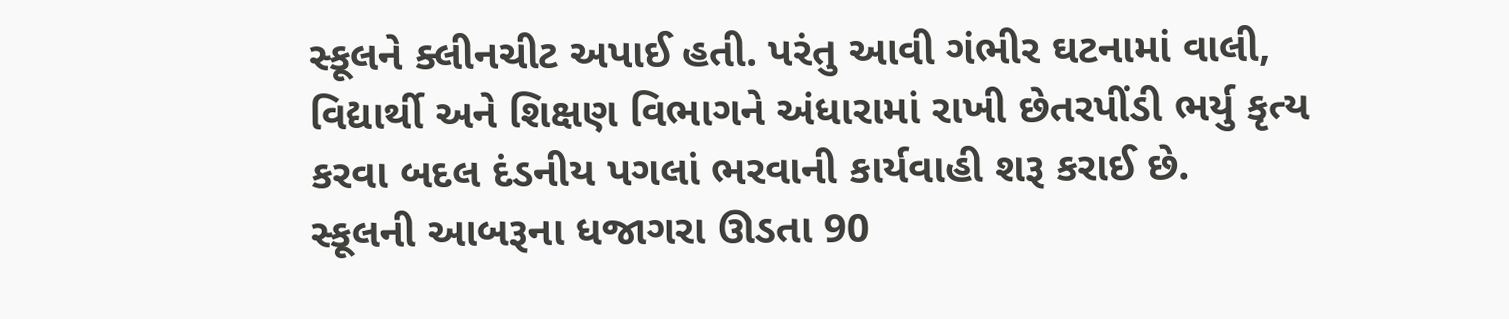સ્કૂલને ક્લીનચીટ અપાઈ હતી. પરંતુ આવી ગંભીર ઘટનામાં વાલી, વિદ્યાર્થી અને શિક્ષણ વિભાગને અંધારામાં રાખી છેતરપીંડી ભર્યુ કૃત્ય કરવા બદલ દંડનીય પગલાં ભરવાની કાર્યવાહી શરૂ કરાઈ છે.
સ્કૂલની આબરૂના ધજાગરા ઊડતા 90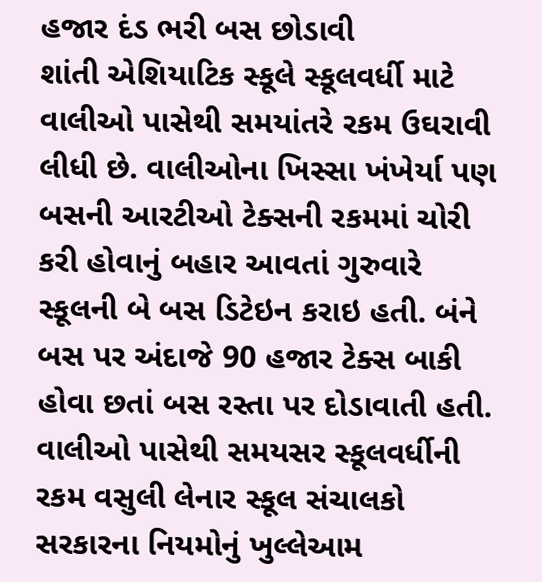હજાર દંડ ભરી બસ છોડાવી
શાંતી એશિયાટિક સ્કૂલે સ્કૂલવર્ધી માટે વાલીઓ પાસેથી સમયાંતરે રકમ ઉઘરાવી લીધી છે. વાલીઓના ખિસ્સા ખંખેર્યા પણ બસની આરટીઓ ટેક્સની રકમમાં ચોરી કરી હોવાનું બહાર આવતાં ગુરુવારે સ્કૂલની બે બસ ડિટેઇન કરાઇ હતી. બંને બસ પર અંદાજે 90 હજાર ટેક્સ બાકી હોવા છતાં બસ રસ્તા પર દોડાવાતી હતી. વાલીઓ પાસેથી સમયસર સ્કૂલવર્ધીની રકમ વસુલી લેનાર સ્કૂલ સંચાલકો સરકારના નિયમોનું ખુલ્લેઆમ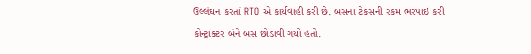ઉલ્લંઘન કરતાં RTO એ કાર્યવાહી કરી છે. બસના ટેકસની રકમ ભરપાઇ કરી કોન્ટ્રાક્ટર બંને બસ છોડાવી ગયો હતો.